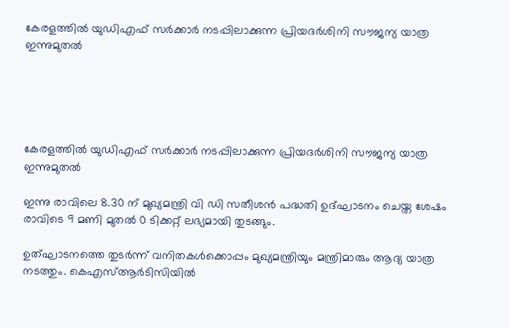കേരളത്തില്‍ യുഡിഎഫ് സർക്കാർ നടപ്പിലാക്കുന്ന പ്രിയദർശിനി സൗജന്യ യാത്ര ഇന്നുമുതൽ





കേരളത്തില്‍ യുഡിഎഫ് സർക്കാർ നടപ്പിലാക്കുന്ന പ്രിയദർശിനി സൗജന്യ യാത്ര ഇന്നുമുതൽ

ഇന്നു രാവിലെ 8.30 ന് മുഖ്യമന്ത്രി വി ഡി സതീശൻ പദ്ധതി ഉദ്ഘാടനം ചെയ്ത ശേഷം രാവിടെ 9 മണി മുതല്‍ 0 ടിക്കറ്റ് ലഭ്യമായി തുടങ്ങും.

ഉത്ഘാടനത്തെ തുടർന്ന് വനിതകള്‍ക്കൊപ്പം മുഖ്യമന്ത്രിയും മന്ത്രിമാരും ആദ്യ യാത്ര നടത്തും. കെഎസ്‌ആർടിസിയില്‍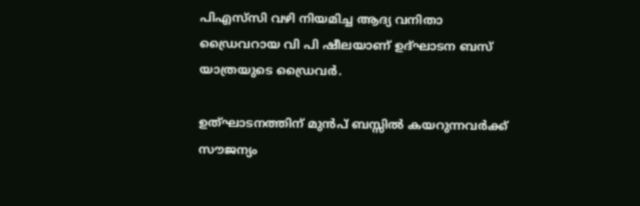പിഎസ്‍സി വഴി നിയമിച്ച ആദ്യ വനിതാ ഡ്രൈവറായ വി പി ഷീലയാണ് ഉദ്ഘാടന ബസ് യാത്രയുടെ ഡ്രൈവർ.

ഉത്ഘാടനത്തിന് മുൻപ് ബസ്സില്‍ കയറുന്നവർക്ക് സൗജന്യം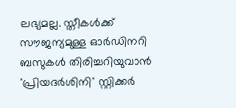ലഭ്യമല്ല. സ്തീകള്‍ക്ക് സൗജന്യമുള്ള ഓർഡിനറി ബസുകള്‍ തിരിച്ചറിയുവാൻ 'പ്രിയദർശിനി' സ്റ്റിക്കർ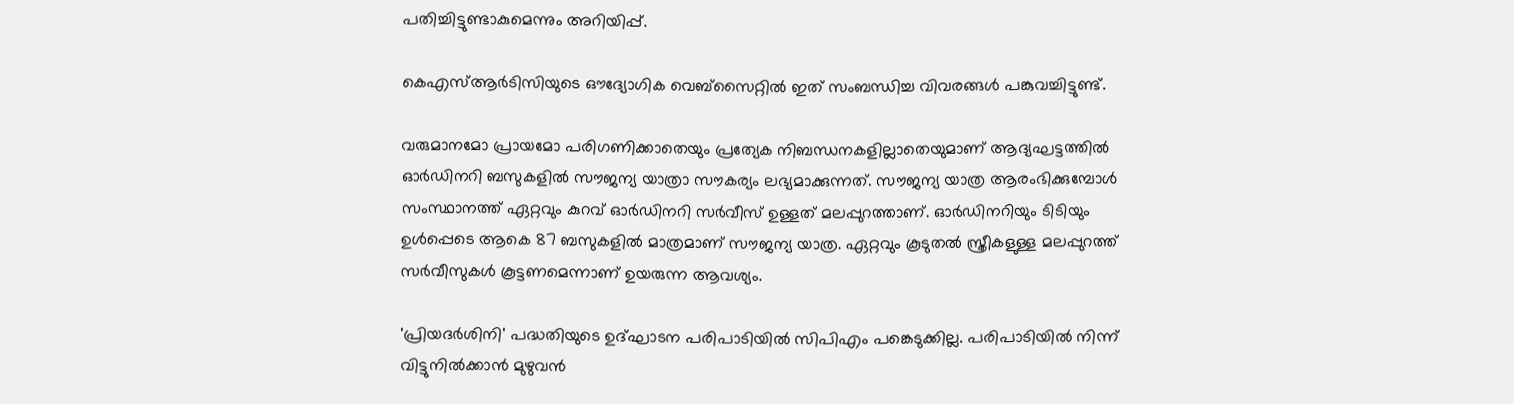പതിച്ചിട്ടുണ്ടാകുമെന്നും അറിയിപ്പ്.

കെഎസ്‌ആർടിസിയുടെ ഔദ്യോഗിക വെബ്സൈറ്റില്‍ ഇത് സംബന്ധിച്ച വിവരങ്ങള്‍ പങ്കുവച്ചിട്ടുണ്ട്.

വരുമാനമോ പ്രായമോ പരിഗണിക്കാതെയും പ്രത്യേക നിബന്ധനകളില്ലാതെയുമാണ് ആദ്യഘട്ടത്തില്‍ ഓർഡിനറി ബസുകളില്‍ സൗജന്യ യാത്രാ സൗകര്യം ലഭ്യമാക്കുന്നത്. സൗജന്യ യാത്ര ആരംഭിക്കുമ്പോള്‍ സംസ്ഥാനത്ത് ഏറ്റവും കുറവ് ഓർഡിനറി സർവീസ് ഉള്ളത് മലപ്പുറത്താണ്. ഓർഡിനറിയും ടിടിയും ഉള്‍പ്പെടെ ആകെ 87 ബസുകളില്‍ മാത്രമാണ് സൗജന്യ യാത്ര. ഏറ്റവും കൂടുതല്‍ സ്ത്രീകളുള്ള മലപ്പുറത്ത് സർവീസുകള്‍ കൂട്ടണമെന്നാണ് ഉയരുന്ന ആവശ്യം.

'പ്രിയദർശിനി' പദ്ധതിയുടെ ഉദ്ഘാടന പരിപാടിയില്‍ സിപിഎം പങ്കെടുക്കില്ല. പരിപാടിയില്‍ നിന്ന് വിട്ടുനില്‍ക്കാൻ മുഴുവൻ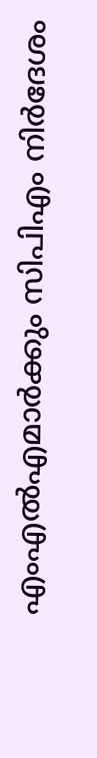എംഎല്‍എമാർക്കും സിപിഎം നിർദേശം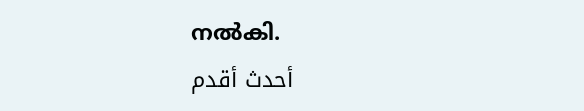നല്‍കി.
أحدث أقدم